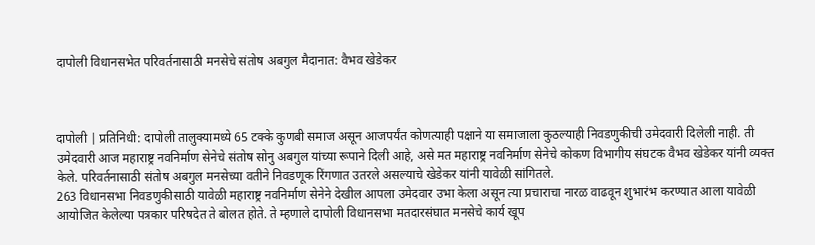दापोली विधानसभेत परिवर्तनासाठी मनसेचे संतोष अबगुल मैदानात: वैभव खेडेकर



दापोली | प्रतिनिधी: दापोली तालुक्यामध्ये 65 टक्के कुणबी समाज असून आजपर्यंत कोणत्याही पक्षाने या समाजाला कुठल्याही निवडणुकीची उमेदवारी दिलेली नाही. ती उमेदवारी आज महाराष्ट्र नवनिर्माण सेनेचे संतोष सोनु अबगुल यांच्या रूपाने दिली आहे, असे मत महाराष्ट्र नवनिर्माण सेनेचे कोकण विभागीय संघटक वैभव खेडेकर यांनी व्यक्त केले. परिवर्तनासाठी संतोष अबगुल मनसेच्या वतीने निवडणूक रिंगणात उतरले असल्याचे खेडेकर यांनी यावेळी सांगितले.
263 विधानसभा निवडणुकीसाठी यावेळी महाराष्ट्र नवनिर्माण सेनेने देखील आपला उमेदवार उभा केला असून त्या प्रचाराचा नारळ वाढवून शुभारंभ करण्यात आला यावेळी आयोजित केलेल्या पत्रकार परिषदेत ते बोलत होते. ते म्हणाले दापोली विधानसभा मतदारसंघात मनसेचे कार्य खूप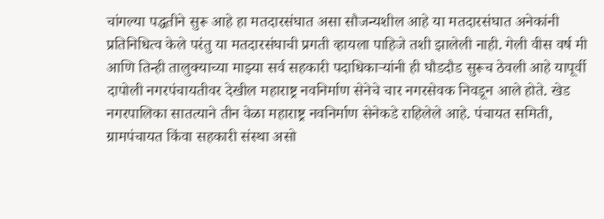चांगल्या पद्धतीने सुरू आहे हा मतदारसंघात असा सौजन्यशील आहे या मतदारसंघात अनेकांनी प्रतिनिधित्व केले परंतु या मतदारसंघाची प्रगती व्हायला पाहिजे तशी झालेली नाही. गेली वीस वर्ष मी आणि तिन्ही तालुक्याच्या माझ्या सर्व सहकारी पदाधिकाऱ्यांनी ही घौडदौड सुरूच ठेवली आहे यापूर्वी दापोली नगरपंचायतीवर देखील महाराष्ट्र नवनिर्माण सेनेचे चार नगरसेवक निवडून आले होते. खेड नगरपालिका सातत्याने तीन वेळा महाराष्ट्र नवनिर्माण सेनेकडे राहिलेले आहे. पंचायत समिती, ग्रामपंचायत किंवा सहकारी संस्था असो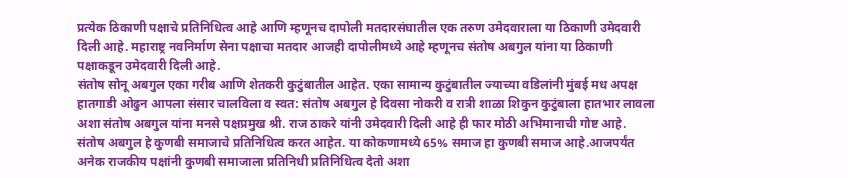प्रत्येक ठिकाणी पक्षाचे प्रतिनिधित्व आहे आणि म्हणूनच दापोली मतदारसंघातील एक तरुण उमेदवाराला या ठिकाणी उमेदवारी दिली आहे. महाराष्ट्र नवनिर्माण सेना पक्षाचा मतदार आजही दापोलीमध्ये आहे म्हणूनच संतोष अबगुल यांना या ठिकाणी पक्षाकडून उमेदवारी दिली आहे.
संतोष सोनू अबगुल एका गरीब आणि शेतकरी कुटुंबातील आहेत. एका सामान्य कुटुंबातील ज्याच्या वडिलांनी मुंबई मध अपक्ष हातगाडी ओढुन आपला संसार चालविला व स्वत: संतोष अबगुल हे दिवसा नोकरी व रात्री शाळा शिकुन कुटुंबाला हातभार लावला अशा संतोष अबगुल यांना मनसे पक्षप्रमुख श्री. राज ठाकरे यांनी उमेदवारी दिली आहे ही फार मोठी अभिमानाची गोष्ट आहे. संतोष अबगुल हे कुणबी समाजाचे प्रतिनिधित्व करत आहेत. या कोकणामध्ये 65% समाज हा कुणबी समाज आहे.आजपर्यंत अनेक राजकीय पक्षांनी कुणबी समाजाला प्रतिनिधी प्रतिनिधित्व देतो अशा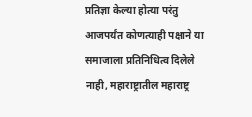प्रतिज्ञा केल्या होत्या परंतु आजपर्यंत कोणत्याही पक्षाने या समाजाला प्रतिनिधित्व दिलेले नाही, महाराष्ट्रातील महाराष्ट्र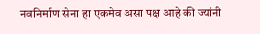नवनिर्माण सेना हा एकमेव असा पक्ष आहे की ज्यांनी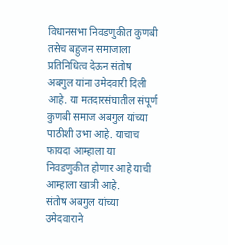विधानसभा निवडणुकीत कुणबी तसेच बहुजन समाजाला प्रतिनिधित्व देऊन संतोष अबगुल यांना उमेदवारी दिली आहे. या मतदारसंघातील संपूर्ण कुणबी समाज अबगुल यांच्या पाठीशी उभा आहे. याचाच फायदा आम्हाला या निवडणुकीत होणार आहे याची आम्हाला खात्री आहे.
संतोष अबगुल यांच्या उमेदवाराने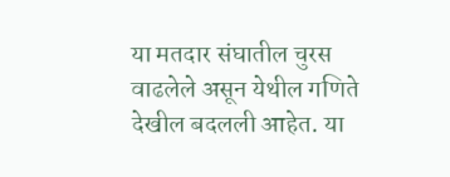या मतदार संघातील चुरस वाढलेले असून येथील गणिते देखील बदलली आहेत. या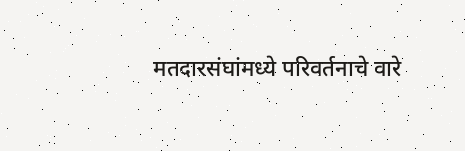मतदारसंघांमध्ये परिवर्तनाचे वारे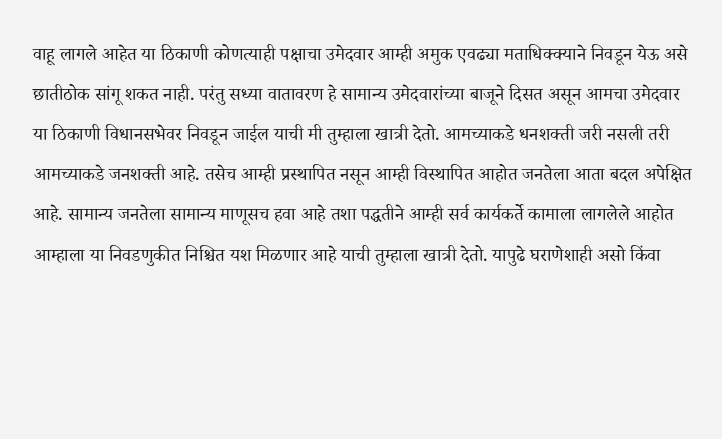वाहू लागले आहेत या ठिकाणी कोणत्याही पक्षाचा उमेदवार आम्ही अमुक एवढ्या मताधिक्क्याने निवडून येऊ असे छातीठोक सांगू शकत नाही. परंतु सध्या वातावरण हे सामान्य उमेदवारांच्या बाजूने दिसत असून आमचा उमेदवार या ठिकाणी विधानसभेवर निवडून जाईल याची मी तुम्हाला खात्री देतो. आमच्याकडे धनशक्ती जरी नसली तरी आमच्याकडे जनशक्ती आहे. तसेच आम्ही प्रस्थापित नसून आम्ही विस्थापित आहोत जनतेला आता बदल अपेक्षित आहे. सामान्य जनतेला सामान्य माणूसच हवा आहे तशा पद्धतीने आम्ही सर्व कार्यकर्ते कामाला लागलेले आहोत आम्हाला या निवडणुकीत निश्चित यश मिळणार आहे याची तुम्हाला खात्री देतो. यापुढे घराणेशाही असो किंवा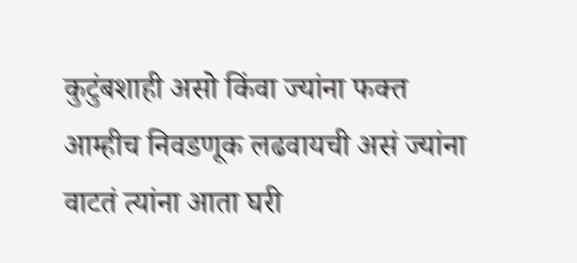कुटुंबशाही असो किंवा ज्यांना फक्त आम्हीच निवडणूक लढवायची असं ज्यांना वाटतं त्यांना आता घरी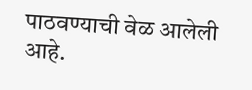पाठवण्याची वेळ आलेली आहे.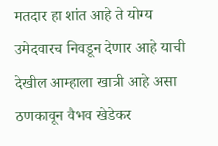मतदार हा शांत आहे ते योग्य उमेदवारच निवडून देणार आहे याची देखील आम्हाला खात्री आहे असा ठणकावून वैभव खेडेकर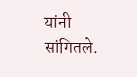यांनी सांगितले.